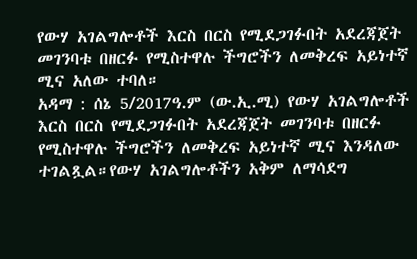የውሃ አገልግሎቶች እርስ በርስ የሚደጋገፉበት አደረጃጀት መገንባቱ በዘርፉ የሚስተዋሉ ችግሮችን ለመቅረፍ አይነተኛ ሚና አለው ተባለ።
አዳማ : ሰኔ 5/2017ዓ.ም (ው.ኢ.ሚ) የውሃ አገልግሎቶች እርስ በርስ የሚደጋገፉበት አደረጃጀት መገንባቱ በዘርፉ የሚስተዋሉ ችግሮችን ለመቅረፍ አይነተኛ ሚና እንዳለው ተገልጿል።የውሃ አገልግሎቶችን አቅም ለማሳደግ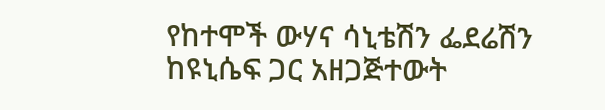የከተሞች ውሃና ሳኒቴሽን ፌደሬሽን ከዩኒሴፍ ጋር አዘጋጅተውት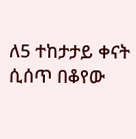ለ5 ተከታታይ ቀናት ሲሰጥ በቆየው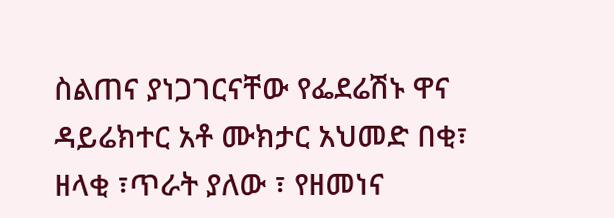ስልጠና ያነጋገርናቸው የፌደሬሽኑ ዋና ዳይሬክተር አቶ ሙክታር አህመድ በቂ፣ ዘላቂ ፣ጥራት ያለው ፣ የዘመነና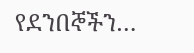የደንበኞችን…